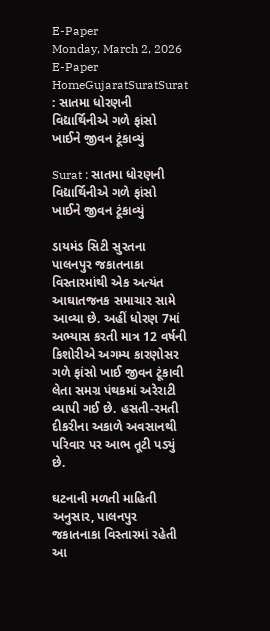E-Paper
Monday, March 2, 2026
E-Paper
HomeGujaratSuratSurat : સાતમા ધોરણની વિદ્યાર્થિનીએ ગળે ફાંસો ખાઈને જીવન ટૂંકાવ્યું

Surat : સાતમા ધોરણની વિદ્યાર્થિનીએ ગળે ફાંસો ખાઈને જીવન ટૂંકાવ્યું

ડાયમંડ સિટી સુરતના પાલનપુર જકાતનાકા વિસ્તારમાંથી એક અત્યંત આઘાતજનક સમાચાર સામે આવ્યા છે. અહીં ધોરણ 7માં અભ્યાસ કરતી માત્ર 12 વર્ષની કિશોરીએ અગમ્ય કારણોસર ગળે ફાંસો ખાઈ જીવન ટૂંકાવી લેતા સમગ્ર પંથકમાં અરેરાટી વ્યાપી ગઈ છે. હસતી-રમતી દીકરીના અકાળે અવસાનથી પરિવાર પર આભ તૂટી પડ્યું છે.

ઘટનાની મળતી માહિતી અનુસાર, પાલનપુર જકાતનાકા વિસ્તારમાં રહેતી આ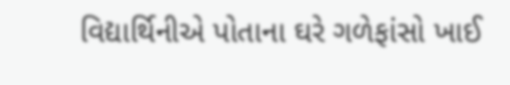વિદ્યાર્થિનીએ પોતાના ઘરે ગળેફાંસો ખાઈ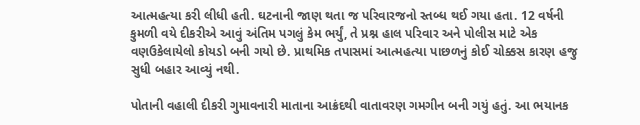આત્મહત્યા કરી લીધી હતી. ઘટનાની જાણ થતા જ પરિવારજનો સ્તબ્ધ થઈ ગયા હતા. 12 વર્ષની કુમળી વયે દીકરીએ આવું અંતિમ પગલું કેમ ભર્યું, તે પ્રશ્ન હાલ પરિવાર અને પોલીસ માટે એક વણઉકેલાયેલો કોયડો બની ગયો છે. પ્રાથમિક તપાસમાં આત્મહત્યા પાછળનું કોઈ ચોક્કસ કારણ હજુ સુધી બહાર આવ્યું નથી.

પોતાની વહાલી દીકરી ગુમાવનારી માતાના આક્રંદથી વાતાવરણ ગમગીન બની ગયું હતું. આ ભયાનક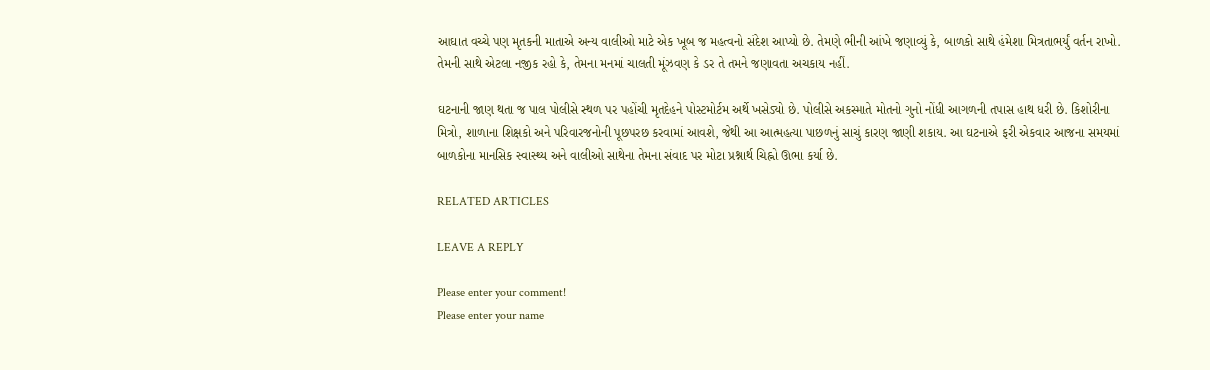આઘાત વચ્ચે પણ મૃતકની માતાએ અન્ય વાલીઓ માટે એક ખૂબ જ મહત્વનો સંદેશ આપ્યો છે. તેમણે ભીની આંખે જણાવ્યું કે, બાળકો સાથે હંમેશા મિત્રતાભર્યું વર્તન રાખો. તેમની સાથે એટલા નજીક રહો કે, તેમના મનમાં ચાલતી મૂંઝવણ કે ડર તે તમને જણાવતા અચકાય નહીં.

ઘટનાની જાણ થતા જ પાલ પોલીસે સ્થળ પર પહોંચી મૃતદેહને પોસ્ટમોર્ટમ અર્થે ખસેડ્યો છે. પોલીસે અકસ્માતે મોતનો ગુનો નોંધી આગળની તપાસ હાથ ધરી છે. કિશોરીના મિત્રો, શાળાના શિક્ષકો અને પરિવારજનોની પૂછપરછ કરવામાં આવશે, જેથી આ આત્મહત્યા પાછળનું સાચું કારણ જાણી શકાય. આ ઘટનાએ ફરી એકવાર આજના સમયમાં બાળકોના માનસિક સ્વાસ્થ્ય અને વાલીઓ સાથેના તેમના સંવાદ પર મોટા પ્રશ્નાર્થ ચિહ્નો ઊભા કર્યા છે.

RELATED ARTICLES

LEAVE A REPLY

Please enter your comment!
Please enter your name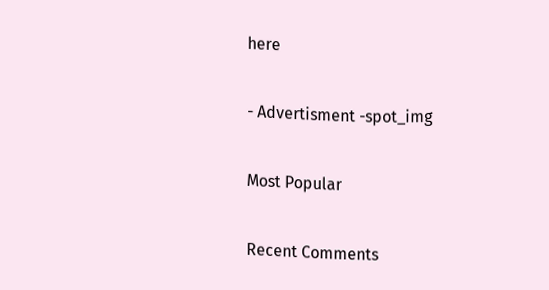here

- Advertisment -spot_img

Most Popular

Recent Comments